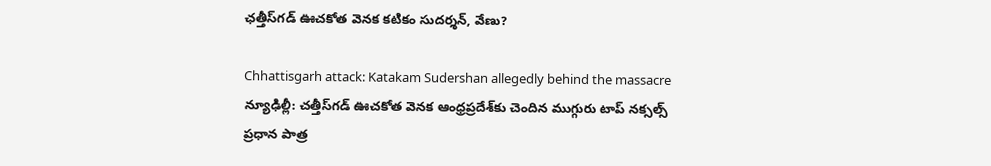ఛత్తీస్‌గడ్ ఊచకోత వెనక కటికం సుదర్శన్, వేణు?

Chhattisgarh attack: Katakam Sudershan allegedly behind the massacre
న్యూఢిల్లీ: చత్తీస్‌గడ్ ఊచకోత వెనక ఆంధ్రప్రదేశ్‌కు చెందిన ముగ్గురు టాప్ నక్సల్స్ ప్రధాన పాత్ర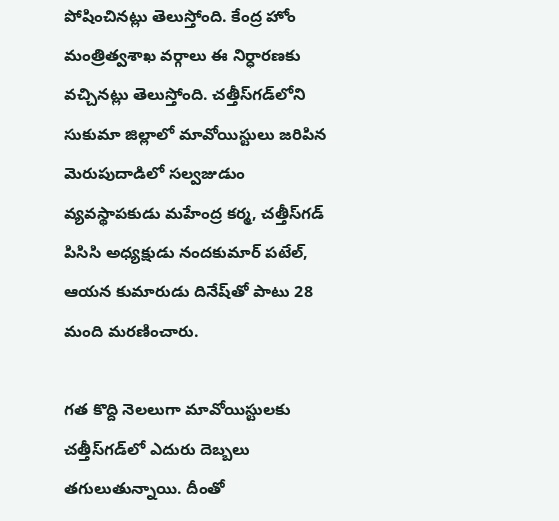పోషించినట్లు తెలుస్తోంది. కేంద్ర హోం మంత్రిత్వశాఖ వర్గాలు ఈ నిర్ధారణకు వచ్చినట్లు తెలుస్తోంది. చత్తీస్‌గడ్‌లోని సుకుమా జిల్లాలో మావోయిస్టులు జరిపిన మెరుపుదాడిలో సల్వజుడుం వ్యవస్థాపకుడు మహేంద్ర కర్మ, చత్తీస్‌గడ్ పిసిసి అధ్యక్షుడు నందకుమార్ పటేల్, ఆయన కుమారుడు దినేష్‌తో పాటు 28 మంది మరణించారు.

గత కొద్ది నెలలుగా మావోయిస్టులకు చత్తీస్‌గడ్‌లో ఎదురు దెబ్బలు తగులుతున్నాయి. దీంతో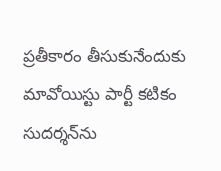ప్రతీకారం తీసుకునేందుకు మావోయిస్టు పార్టీ కటికం సుదర్శన్‌ను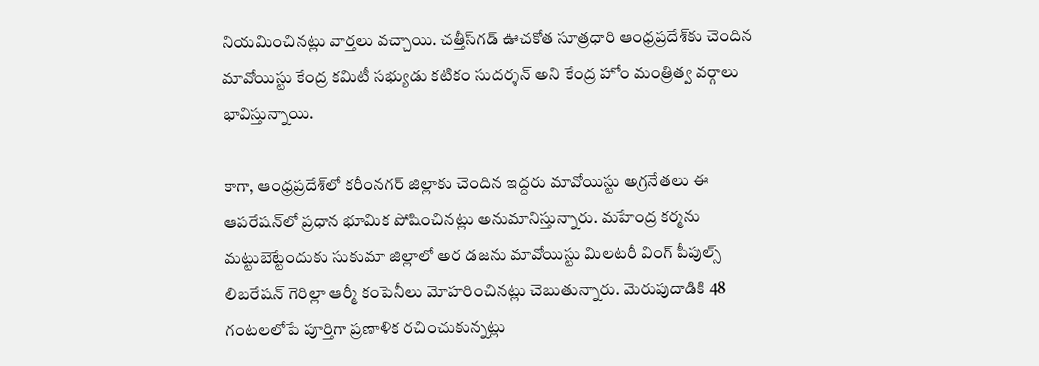నియమించినట్లు వార్తలు వచ్చాయి. చత్తీస్‌గడ్ ఊచకోత సూత్రధారి ఆంధ్రప్రదేశ్‌కు చెందిన మావోయిస్టు కేంద్ర కమిటీ సభ్యుడు కటికం సుదర్శన్ అని కేంద్ర హోం మంత్రిత్వ వర్గాలు భావిస్తున్నాయి.

కాగా, ఆంధ్రప్రదేశ్‌లో కరీంనగర్ జిల్లాకు చెందిన ఇద్దరు మావోయిస్టు అగ్రనేతలు ఈ ఆపరేషన్‌లో ప్రధాన భూమిక పోషించినట్లు అనుమానిస్తున్నారు. మహేంద్ర కర్మను మట్టుబెట్టేందుకు సుకుమా జిల్లాలో అర డజను మావోయిస్టు మిలటరీ వింగ్ పీపుల్స్ లిబరేషన్ గెరిల్లా ఆర్మీ కంపెనీలు మోహరించినట్లు చెబుతున్నారు. మెరుపుదాడికి 48 గంటలలోపే పూర్తిగా ప్రణాళిక రచించుకున్నట్లు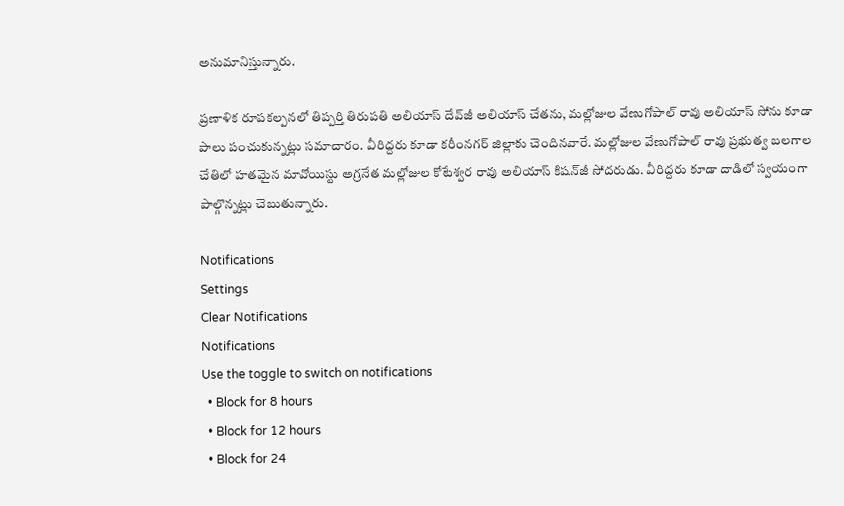అనుమానిస్తున్నారు.

ప్రణాళిక రూపకల్పనలో తిప్పర్తి తిరుపతి అలియాస్ దేవ్‌జీ అలియాస్ చేతను, మల్లోజుల వేణుగోపాల్ రావు అలియాస్ సోను కూడా పాలు పంచుకున్నట్లు సమాచారం. వీరిద్దరు కూడా కరీంనగర్ జిల్లాకు చెందినవారే. మల్లోజుల వేణుగోపాల్ రావు ప్రభుత్వ బలగాల చేతిలో హతమైన మావోయిస్టు అగ్రనేత మల్లోజుల కోటేశ్వర రావు అలియాస్ కిషన్‌జీ సోదరుడు. వీరిద్దరు కూడా దాడిలో స్వయంగా పాల్గొన్నట్లు చెబుతున్నారు.

Notifications
Settings
Clear Notifications
Notifications
Use the toggle to switch on notifications
  • Block for 8 hours
  • Block for 12 hours
  • Block for 24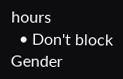hours
  • Don't block
Gender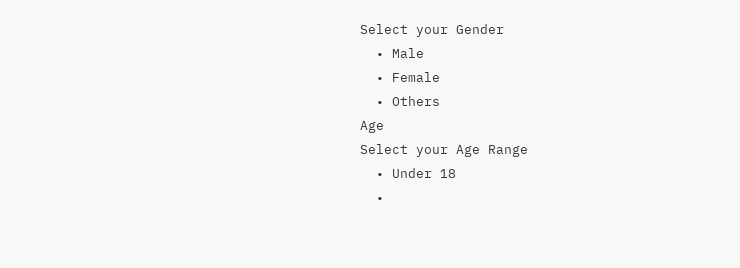Select your Gender
  • Male
  • Female
  • Others
Age
Select your Age Range
  • Under 18
  •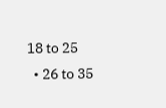18 to 25
  • 26 to 35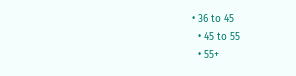• 36 to 45
  • 45 to 55
  • 55+